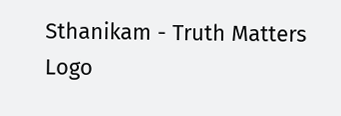Sthanikam - Truth Matters
Logo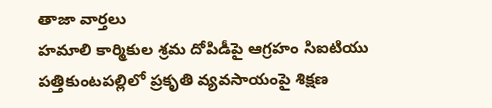తాజా వార్తలు
హమాలి కార్మికుల శ్రమ దోపిడీపై ఆగ్రహం సిఐటియు పత్తికుంటపల్లిలో ప్రకృతి వ్యవసాయంపై శిక్షణ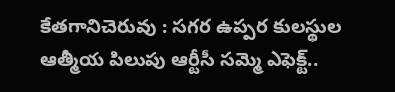కేతగానిచెరువు : సగర ఉప్పర కులస్థుల ఆత్మీయ పిలుపు ఆర్టీసీ సమ్మె ఎఫెక్ట్..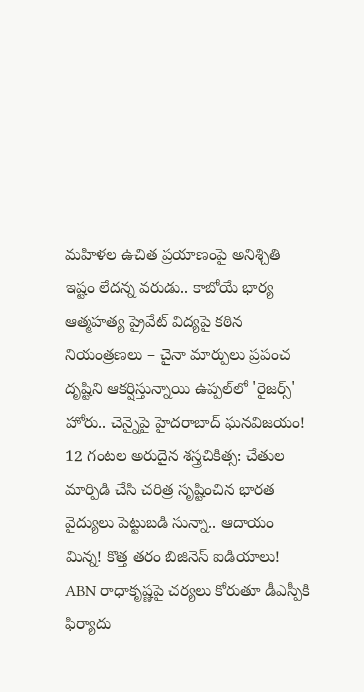మహిళల ఉచిత ప్రయాణంపై అనిశ్చితి ఇష్టం లేదన్న వరుడు.. కాబోయే భార్య ఆత్మహత్య ప్రైవేట్ విద్యపై కఠిన నియంత్రణలు – చైనా మార్పులు ప్రపంచ దృష్టిని ఆకర్షిస్తున్నాయి ఉప్పల్‌లో 'రైజర్స్' హోరు.. చెన్నైపై హైదరాబాద్ ఘనవిజయం! 12 గంటల అరుదైన శస్త్రచికిత్స: చేతుల మార్పిడి చేసి చరిత్ర సృష్టించిన భారత వైద్యులు పెట్టుబడి సున్నా.. ఆదాయం మిన్న! కొత్త తరం బిజినెస్ ఐడియాలు! ABN రాధాకృష్ణపై చర్యలు కోరుతూ డీఎస్పీకి ఫిర్యాదు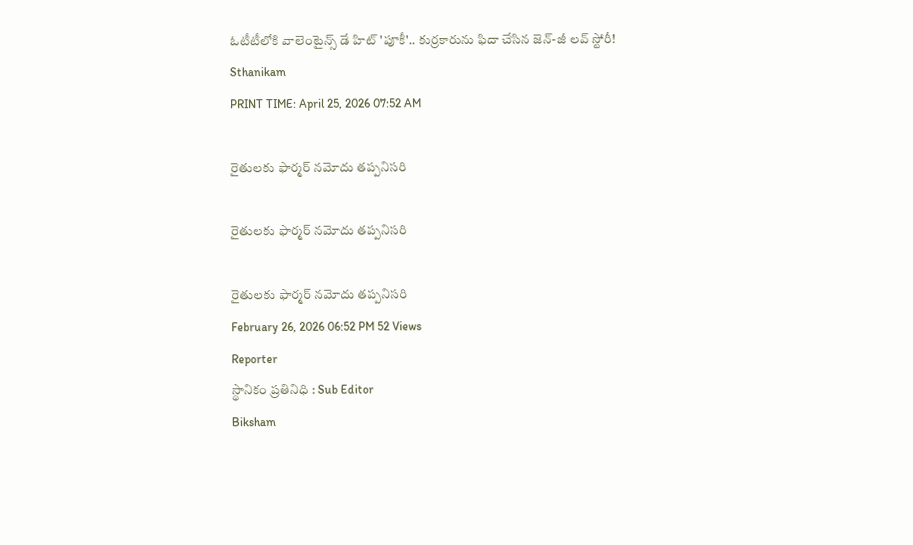ఓటీటీలోకి వాలెంటైన్స్ డే హిట్ 'పూకీ'.. కుర్రకారును ఫిదా చేసిన జెన్-జీ లవ్ స్టోరీ!
Sthanikam
PRINT TIME: April 25, 2026 07:52 AM

రైతులకు ఫార్మర్ నమోదు తప్పనిసరి

రైతులకు ఫార్మర్ నమోదు తప్పనిసరి

రైతులకు ఫార్మర్ నమోదు తప్పనిసరి
February 26, 2026 06:52 PM 52 Views
Reporter
స్థానికం ప్రతినిధి : Sub Editor
Biksham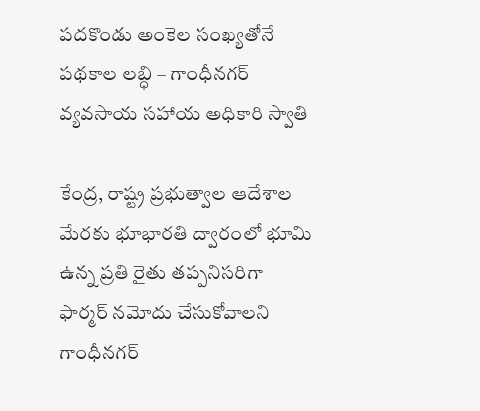పదకొండు అంకెల సంఖ్యతోనే పథకాల లబ్ధి – గాంధీనగర్ వ్యవసాయ సహాయ అధికారి స్వాతి

కేంద్ర, రాష్ట్ర ప్రభుత్వాల ఆదేశాల మేరకు భూభారతి ద్వారంలో భూమి ఉన్న ప్రతి రైతు తప్పనిసరిగా ఫార్మర్ నమోదు చేసుకోవాలని గాంధీనగర్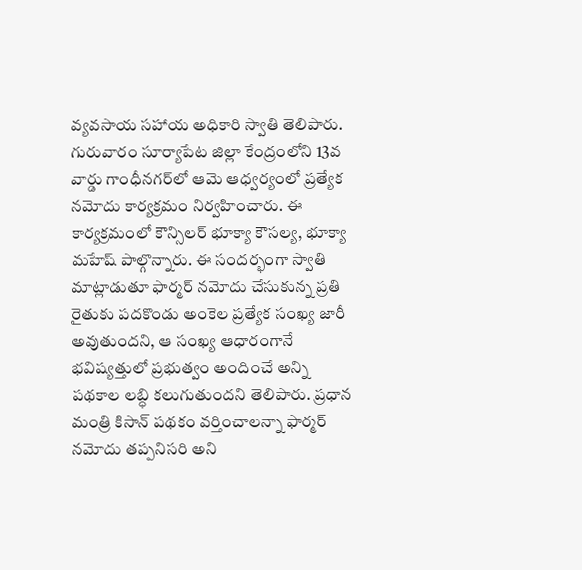వ్యవసాయ సహాయ అధికారి స్వాతి తెలిపారు. గురువారం సూర్యాపేట జిల్లా కేంద్రంలోని 13వ వార్డు గాంధీనగర్‌లో ఆమె ఆధ్వర్యంలో ప్రత్యేక నమోదు కార్యక్రమం నిర్వహించారు. ఈ కార్యక్రమంలో కౌన్సిలర్ భూక్యా కౌసల్య, భూక్యా మహేష్ పాల్గొన్నారు. ఈ సందర్భంగా స్వాతి మాట్లాడుతూ ఫార్మర్ నమోదు చేసుకున్న ప్రతి రైతుకు పదకొండు అంకెల ప్రత్యేక సంఖ్య జారీ అవుతుందని, ఆ సంఖ్య ఆధారంగానే భవిష్యత్తులో ప్రభుత్వం అందించే అన్ని పథకాల లబ్ధి కలుగుతుందని తెలిపారు. ప్రధాన మంత్రి కిసాన్ పథకం వర్తించాలన్నా ఫార్మర్ నమోదు తప్పనిసరి అని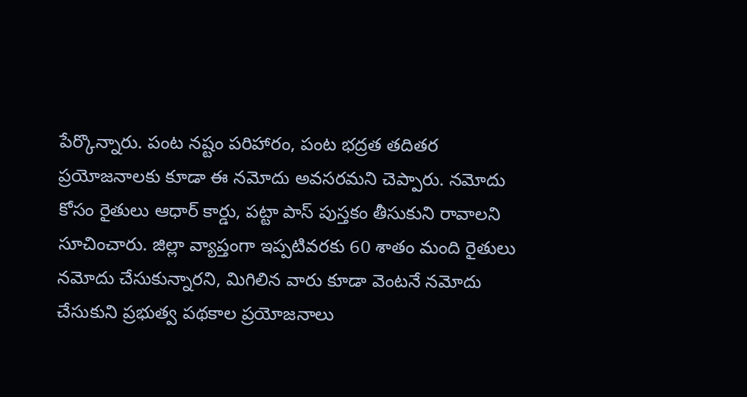పేర్కొన్నారు. పంట నష్టం పరిహారం, పంట భద్రత తదితర ప్రయోజనాలకు కూడా ఈ నమోదు అవసరమని చెప్పారు. నమోదు కోసం రైతులు ఆధార్ కార్డు, పట్టా పాస్ పుస్తకం తీసుకుని రావాలని సూచించారు. జిల్లా వ్యాప్తంగా ఇప్పటివరకు 60 శాతం మంది రైతులు నమోదు చేసుకున్నారని, మిగిలిన వారు కూడా వెంటనే నమోదు చేసుకుని ప్రభుత్వ పథకాల ప్రయోజనాలు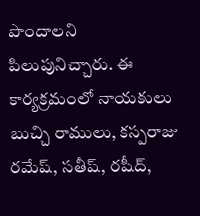పొందాలని పిలుపునిచ్చారు. ఈ కార్యక్రమంలో నాయకులు బుచ్చి రాములు, కస్పరాజు రమేష్, సతీష్, రషీద్,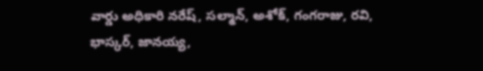వార్డు అధికారి నరేష్, సల్మాన్, అశోక్, గంగరాజు, రవి, భాస్కర్, జానయ్య,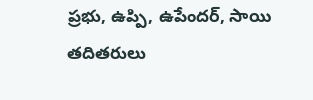ప్రభు, ఉప్పి, ఉపేందర్, సాయి తదితరులు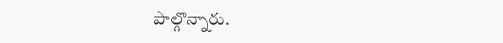పాల్గొన్నారు.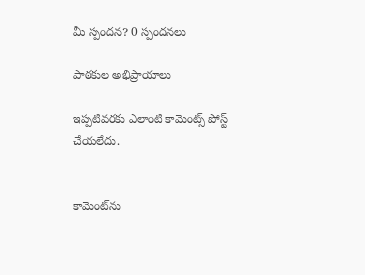మీ స్పందన? 0 స్పందనలు

పాఠకుల అభిప్రాయాలు

ఇప్పటివరకు ఎలాంటి కామెంట్స్ పోస్ట్ చేయలేదు.


కామెంట్‌ను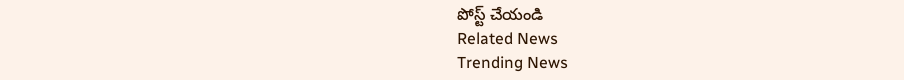పోస్ట్ చేయండి
Related News
Trending News